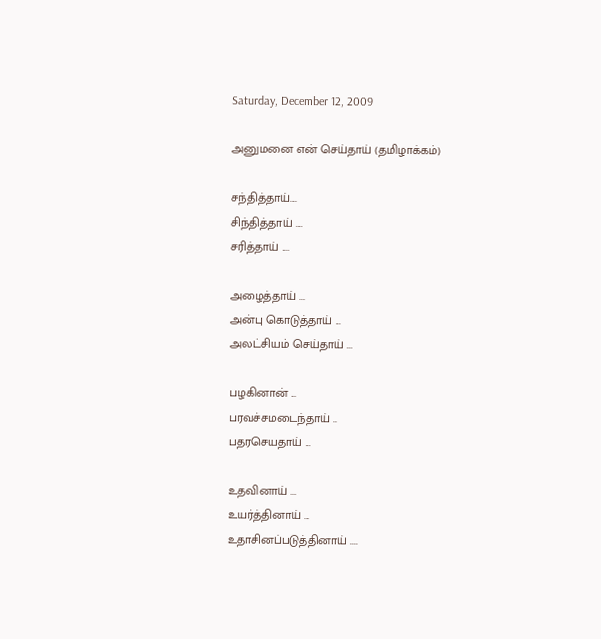Saturday, December 12, 2009

அனுமனை என் செய்தாய் (தமிழாக்கம்)

சந்தித்தாய்....
சிந்தித்தாய் ....
சரித்தாய் ....

அழைத்தாய் ...
அன்பு கொடுத்தாய் ...
அலட்சியம் செய்தாய் ...

பழகினான் ...
பரவச்சமடைந்தாய் ..
பதரசெயதாய் ...

உதவினாய் ...
உயர்த்தினாய் ...
உதாசினப்படுத்தினாய் ....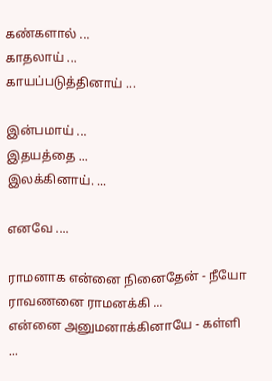கண்களால் ...
காதலாய் ...
காயப்படுத்தினாய் ...

இன்பமாய் ...
இதயத்தை ...
இலக்கினாய். ...

எனவே ....

ராமனாக என்னை நினைதேன் - நீயோ
ராவணனை ராமனக்கி ...
என்னை அனுமனாக்கினாயே - கள்ளி ...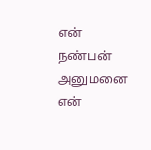என் நண்பன் அனுமனை
என்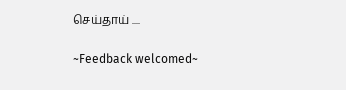செய்தாய் ....

~Feedback welcomed~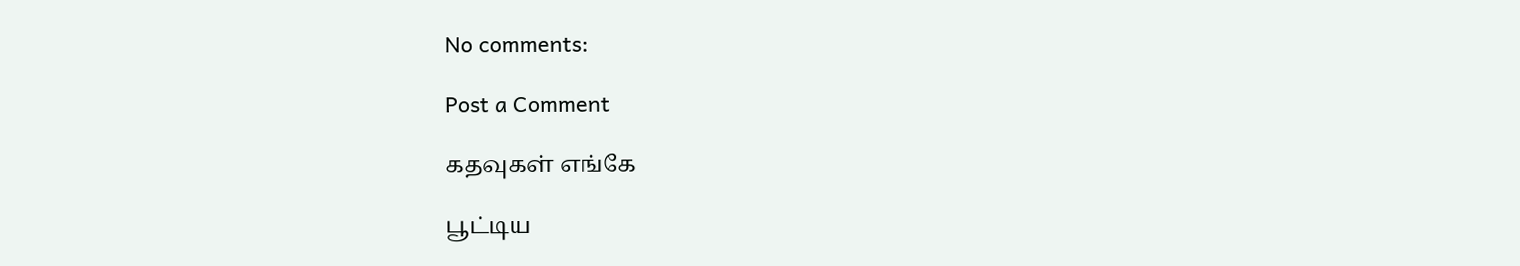No comments:

Post a Comment

கதவுகள் எங்கே

பூட்டிய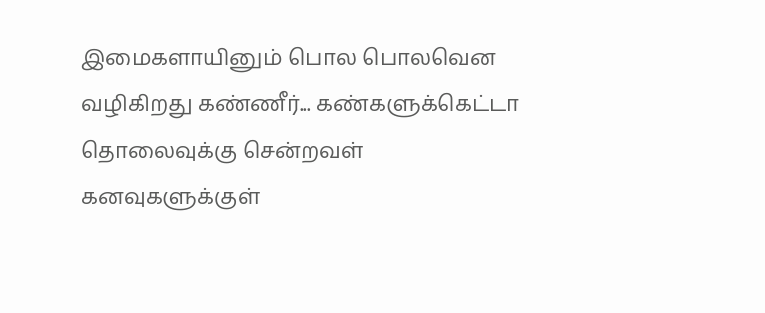இமைகளாயினும் பொல பொலவென வழிகிறது கண்ணீர்... கண்களுக்கெட்டா தொலைவுக்கு சென்றவள் கனவுகளுக்குள்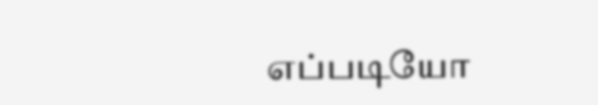எப்படியோ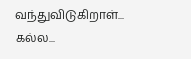வந்துவிடுகிறாள்... கல்ல...